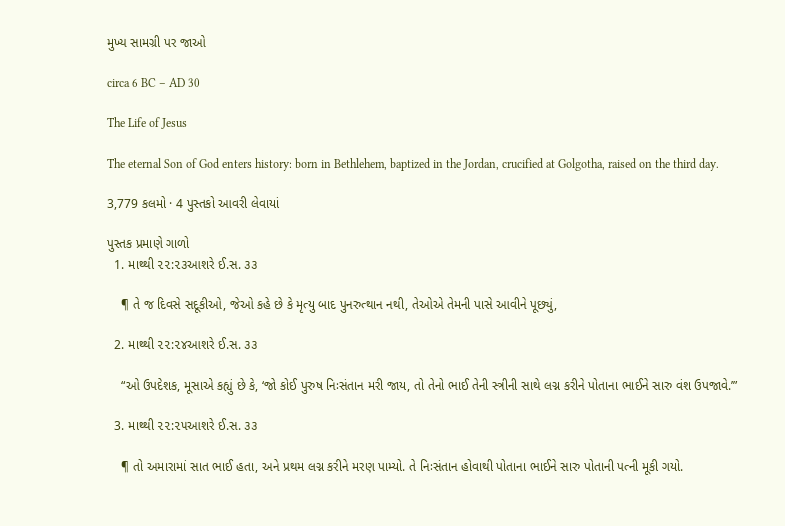મુખ્ય સામગ્રી પર જાઓ

circa 6 BC – AD 30

The Life of Jesus

The eternal Son of God enters history: born in Bethlehem, baptized in the Jordan, crucified at Golgotha, raised on the third day.

3,779 કલમો · 4 પુસ્તકો આવરી લેવાયાં

પુસ્તક પ્રમાણે ગાળો
  1. માથ્થી ૨૨:૨૩આશરે ઈ.સ. ૩૩

    ¶ તે જ દિવસે સદૂકીઓ, જેઓ કહે છે કે મૃત્યુ બાદ પુનરુત્થાન નથી, તેઓએ તેમની પાસે આવીને પૂછ્યું,

  2. માથ્થી ૨૨:૨૪આશરે ઈ.સ. ૩૩

    “ઓ ઉપદેશક, મૂસાએ કહ્યું છે કે, ‘જો કોઈ પુરુષ નિઃસંતાન મરી જાય, તો તેનો ભાઈ તેની સ્ત્રીની સાથે લગ્ન કરીને પોતાના ભાઈને સારુ વંશ ઉપજાવે.’”

  3. માથ્થી ૨૨:૨૫આશરે ઈ.સ. ૩૩

    ¶ તો અમારામાં સાત ભાઈ હતા, અને પ્રથમ લગ્ન કરીને મરણ પામ્યો. તે નિઃસંતાન હોવાથી પોતાના ભાઈને સારુ પોતાની પત્ની મૂકી ગયો.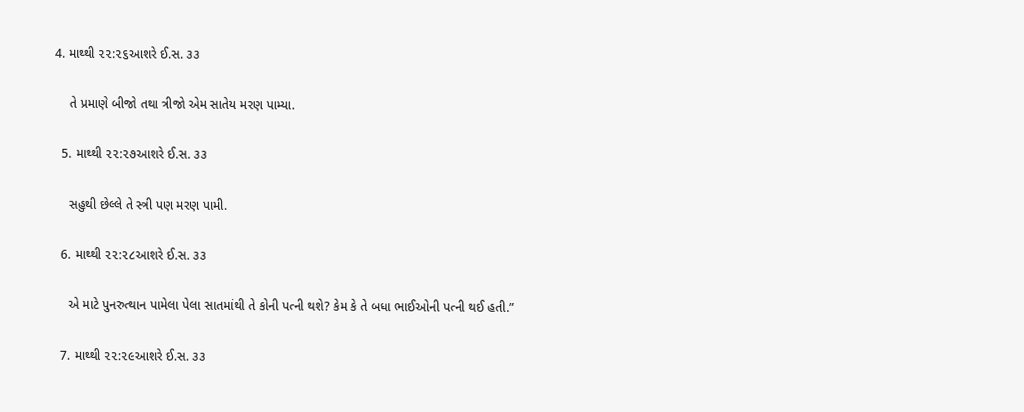4. માથ્થી ૨૨:૨૬આશરે ઈ.સ. ૩૩

    તે પ્રમાણે બીજો તથા ત્રીજો એમ સાતેય મરણ પામ્યા.

  5. માથ્થી ૨૨:૨૭આશરે ઈ.સ. ૩૩

    સહુથી છેલ્લે તે સ્ત્રી પણ મરણ પામી.

  6. માથ્થી ૨૨:૨૮આશરે ઈ.સ. ૩૩

    એ માટે પુનરુત્થાન પામેલા પેલા સાતમાંથી તે કોની પત્ની થશે? કેમ કે તે બધા ભાઈઓની પત્ની થઈ હતી.”

  7. માથ્થી ૨૨:૨૯આશરે ઈ.સ. ૩૩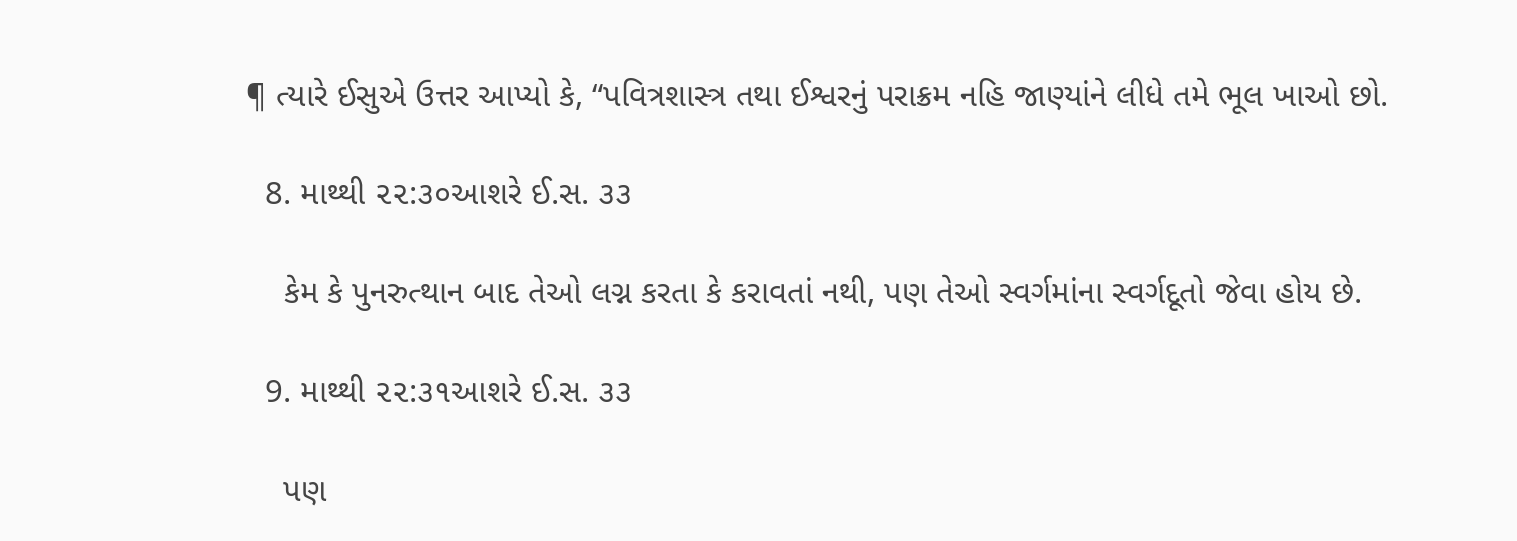¶ ત્યારે ઈસુએ ઉત્તર આપ્યો કે, “પવિત્રશાસ્ત્ર તથા ઈશ્વરનું પરાક્રમ નહિ જાણ્યાંને લીધે તમે ભૂલ ખાઓ છો.

  8. માથ્થી ૨૨:૩૦આશરે ઈ.સ. ૩૩

    કેમ કે પુનરુત્થાન બાદ તેઓ લગ્ન કરતા કે કરાવતાં નથી, પણ તેઓ સ્વર્ગમાંના સ્વર્ગદૂતો જેવા હોય છે.

  9. માથ્થી ૨૨:૩૧આશરે ઈ.સ. ૩૩

    પણ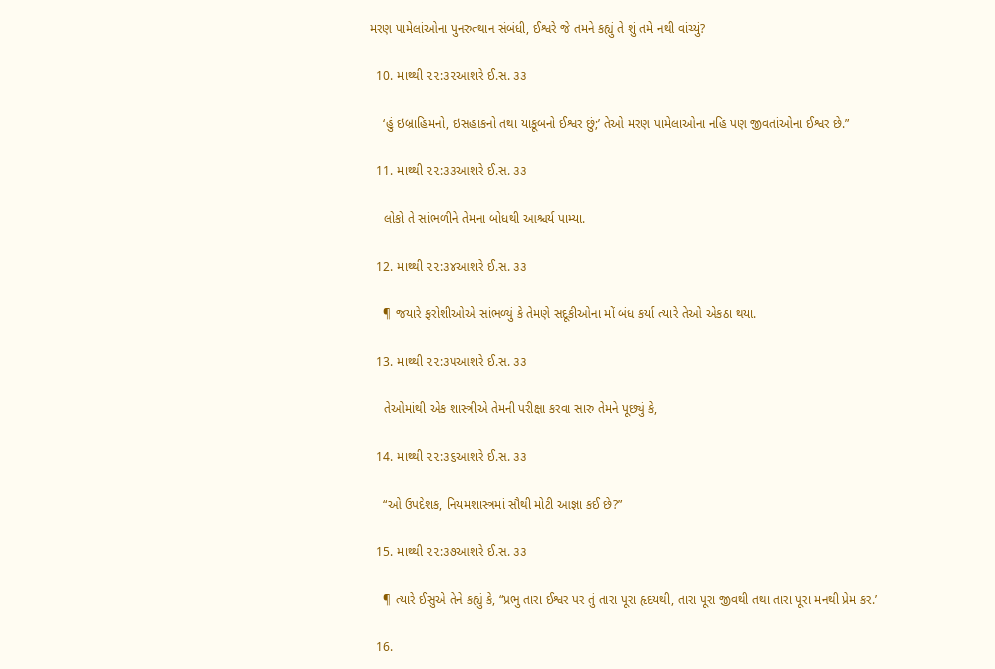મરણ પામેલાંઓના પુનરુત્થાન સંબંધી, ઈશ્વરે જે તમને કહ્યું તે શું તમે નથી વાંચ્યું?

  10. માથ્થી ૨૨:૩૨આશરે ઈ.સ. ૩૩

    ‘હું ઇબ્રાહિમનો, ઇસહાકનો તથા યાકૂબનો ઈશ્વર છું;’ તેઓ મરણ પામેલાઓના નહિ પણ જીવતાંઓના ઈશ્વર છે.”

  11. માથ્થી ૨૨:૩૩આશરે ઈ.સ. ૩૩

    લોકો તે સાંભળીને તેમના બોધથી આશ્ચર્ય પામ્યા.

  12. માથ્થી ૨૨:૩૪આશરે ઈ.સ. ૩૩

    ¶ જયારે ફરોશીઓએ સાંભળ્યું કે તેમણે સદૂકીઓના મોં બંધ કર્યા ત્યારે તેઓ એકઠા થયા.

  13. માથ્થી ૨૨:૩૫આશરે ઈ.સ. ૩૩

    તેઓમાંથી એક શાસ્ત્રીએ તેમની પરીક્ષા કરવા સારુ તેમને પૂછ્યું કે,

  14. માથ્થી ૨૨:૩૬આશરે ઈ.સ. ૩૩

    “ઓ ઉપદેશક, નિયમશાસ્ત્રમાં સૌથી મોટી આજ્ઞા કઈ છે?”

  15. માથ્થી ૨૨:૩૭આશરે ઈ.સ. ૩૩

    ¶ ત્યારે ઈસુએ તેને કહ્યું કે, “પ્રભુ તારા ઈશ્વર પર તું તારા પૂરા હૃદયથી, તારા પૂરા જીવથી તથા તારા પૂરા મનથી પ્રેમ કર.’

  16.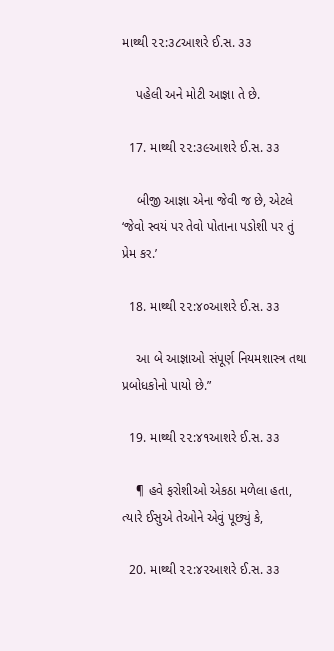માથ્થી ૨૨:૩૮આશરે ઈ.સ. ૩૩

    પહેલી અને મોટી આજ્ઞા તે છે.

  17. માથ્થી ૨૨:૩૯આશરે ઈ.સ. ૩૩

    બીજી આજ્ઞા એના જેવી જ છે, એટલે ‘જેવો સ્વયં પર તેવો પોતાના પડોશી પર તું પ્રેમ કર.’

  18. માથ્થી ૨૨:૪૦આશરે ઈ.સ. ૩૩

    આ બે આજ્ઞાઓ સંપૂર્ણ નિયમશાસ્ત્ર તથા પ્રબોધકોનો પાયો છે.”

  19. માથ્થી ૨૨:૪૧આશરે ઈ.સ. ૩૩

    ¶ હવે ફરોશીઓ એકઠા મળેલા હતા, ત્યારે ઈસુએ તેઓને એવું પૂછ્યું કે,

  20. માથ્થી ૨૨:૪૨આશરે ઈ.સ. ૩૩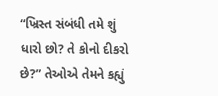“ખ્રિસ્ત સંબંધી તમે શું ધારો છો? તે કોનો દીકરો છે?” તેઓએ તેમને કહ્યું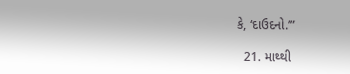કે, ‘દાઉદનો.’”

  21. માથ્થી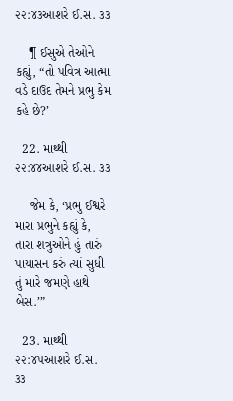૨૨:૪૩આશરે ઈ.સ. ૩૩

    ¶ ઈસુએ તેઓને કહ્યું, “તો પવિત્ર આત્મા વડે દાઉદ તેમને પ્રભુ કેમ કહે છે?’

  22. માથ્થી ૨૨:૪૪આશરે ઈ.સ. ૩૩

    જેમ કે, ‘પ્રભુ ઈશ્વરે મારા પ્રભુને કહ્યું કે, તારા શત્રુઓને હું તારું પાયાસન કરું ત્યાં સુધી તું મારે જમણે હાથે બેસ.’”

  23. માથ્થી ૨૨:૪૫આશરે ઈ.સ. ૩૩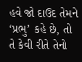હવે જો દાઉદ તેમને ‘પ્રભુ’ કહે છે, તો તે કેવી રીતે તેનો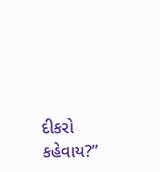દીકરો કહેવાય?”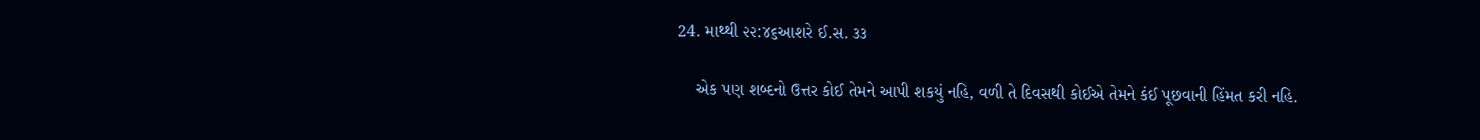24. માથ્થી ૨૨:૪૬આશરે ઈ.સ. ૩૩

    એક પણ શબ્દનો ઉત્તર કોઈ તેમને આપી શકયું નહિ, વળી તે દિવસથી કોઈએ તેમને કંઈ પૂછવાની હિંમત કરી નહિ.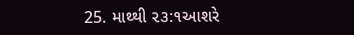25. માથ્થી ૨૩:૧આશરે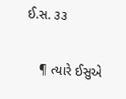ઈ.સ. ૩૩

    ¶ ત્યારે ઈસુએ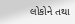લોકોને તથા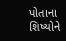પોતાના શિષ્યોને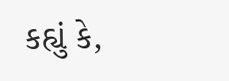કહ્યું કે,